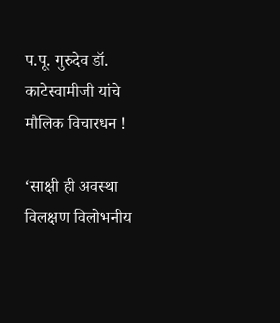प.पू. गुरुदेव डॉ. काटेस्वामीजी यांचे मौलिक विचारधन !

‘साक्षी ही अवस्था विलक्षण विलोभनीय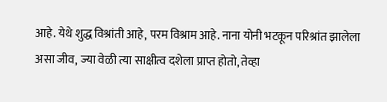आहे. येथे शुद्ध विश्रांती आहे, परम विश्राम आहे. नाना योनी भटकून परिश्रांत झालेला असा जीव, ज्या वेळी त्या साक्षीत्व दशेला प्राप्त होतो, तेव्हा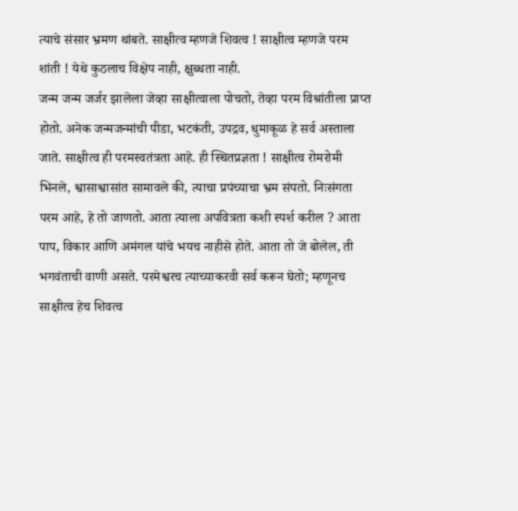त्याचे संसार भ्रमण थांबते. साक्षीत्व म्हणजे शिवत्व ! साक्षीत्व म्हणजे परम शांती ! येथे कुठलाच विक्षेप नाही, क्षुब्धता नाही.
जन्म जन्म जर्जर झालेला जेव्हा साक्षीत्वाला पोचतो, तेव्हा परम विश्रांतीला प्राप्त होतो. अनेक जन्मजन्मांची पीडा, भटकंती, उपद्रव, धुमाकूळ हे सर्व अस्ताला जाते. साक्षीत्व ही परमस्वतंत्रता आहे. ही स्थितप्रज्ञता ! साक्षीत्व रोमरोमी भिनले, श्वासाश्वासांत सामावले की, त्याचा प्रपंच्याचा भ्रम संपतो. निःसंगता परम आहे, हे तो जाणतो. आता त्याला अपवित्रता कशी स्पर्श करील ? आता पाप, विकार आणि अमंगल यांचे भयच नाहीसे होते. आता तो जे बोलेल, ती भगवंताची वाणी असते. परमेश्वरच त्याच्याकरवी सर्व करून घेतो; म्हणूनच साक्षीत्व हेच शिवत्व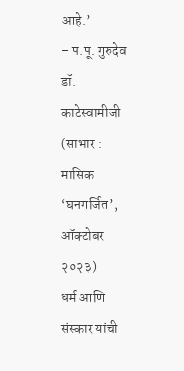आहे.’
– प.पू. गुरुदेव डॉ. काटेस्वामीजी
(साभार : मासिक ‘घनगर्जित’, ऑक्टोबर २०२३)
धर्म आणि संस्कार यांची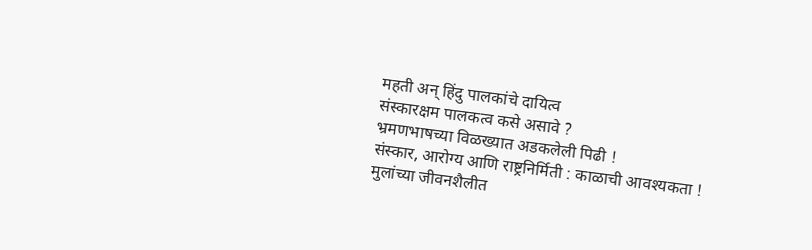महती अन् हिंदु पालकांचे दायित्व
संस्कारक्षम पालकत्व कसे असावे ?
भ्रमणभाषच्या विळख्यात अडकलेली पिढी !
संस्कार, आरोग्य आणि राष्ट्रनिर्मिती : काळाची आवश्यकता !
मुलांच्या जीवनशैलीत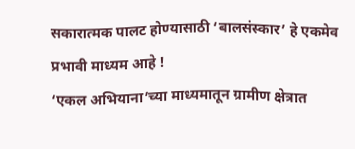सकारात्मक पालट होण्यासाठी ‘बालसंस्कार’ हे एकमेव प्रभावी माध्यम आहे !
‘एकल अभियाना’च्या माध्यमातून ग्रामीण क्षेत्रात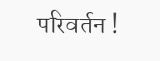परिवर्तन !